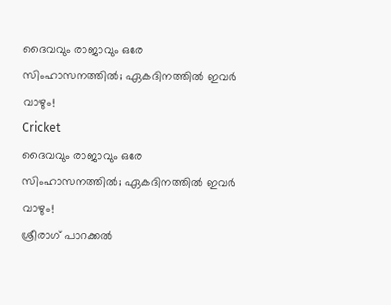ദൈവവും രാജാവും ഒരേ സിംഹാസനത്തില്‍; ഏകദിനത്തില്‍ ഇവര്‍ വാഴും!
Cricket
ദൈവവും രാജാവും ഒരേ സിംഹാസനത്തില്‍; ഏകദിനത്തില്‍ ഇവര്‍ വാഴും!
ശ്രീരാഗ് പാറക്കല്‍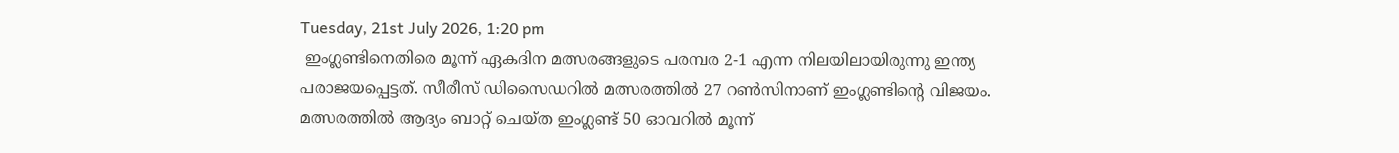Tuesday, 21st July 2026, 1:20 pm
 ഇംഗ്ലണ്ടിനെതിരെ മൂന്ന് ഏകദിന മത്സരങ്ങളുടെ പരമ്പര 2-1 എന്ന നിലയിലായിരുന്നു ഇന്ത്യ പരാജയപ്പെട്ടത്. സീരീസ് ഡിസൈഡറില്‍ മത്സരത്തില്‍ 27 റണ്‍സിനാണ് ഇംഗ്ലണ്ടിന്റെ വിജയം. മത്സരത്തില്‍ ആദ്യം ബാറ്റ് ചെയ്ത ഇംഗ്ലണ്ട് 50 ഓവറില്‍ മൂന്ന്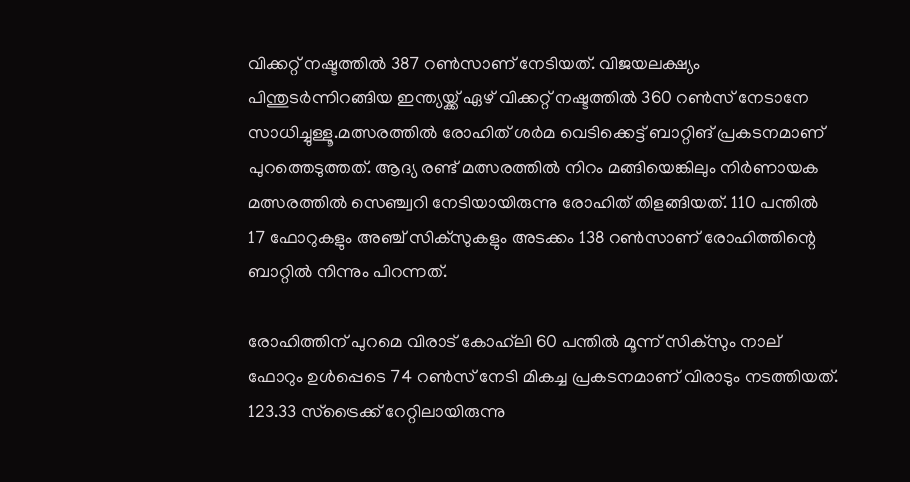വിക്കറ്റ് നഷ്ടത്തില്‍ 387 റണ്‍സാണ് നേടിയത്. വിജയലക്ഷ്യം പിന്തുടര്‍ന്നിറങ്ങിയ ഇന്ത്യയ്ക്ക് ഏഴ് വിക്കറ്റ് നഷ്ടത്തില്‍ 360 റണ്‍സ് നേടാനേ സാധിച്ചുള്ളൂ.മത്സരത്തില്‍ രോഹിത് ശര്‍മ വെടിക്കെട്ട് ബാറ്റിങ് പ്രകടനമാണ് പുറത്തെടുത്തത്. ആദ്യ രണ്ട് മത്സരത്തില്‍ നിറം മങ്ങിയെങ്കിലും നിര്‍ണായക മത്സരത്തില്‍ സെഞ്ച്വറി നേടിയായിരുന്നു രോഹിത് തിളങ്ങിയത്. 110 പന്തില്‍ 17 ഫോറുകളും അഞ്ച് സിക്സുകളും അടക്കം 138 റണ്‍സാണ് രോഹിത്തിന്റെ ബാറ്റില്‍ നിന്നും പിറന്നത്.

രോഹിത്തിന് പുറമെ വിരാട് കോഹ്‌ലി 60 പന്തില്‍ മൂന്ന് സിക്സും നാല് ഫോറും ഉള്‍പ്പെടെ 74 റണ്‍സ് നേടി മികച്ച പ്രകടനമാണ് വിരാടും നടത്തിയത്. 123.33 സ്‌ട്രൈക്ക് റേറ്റിലായിരുന്നു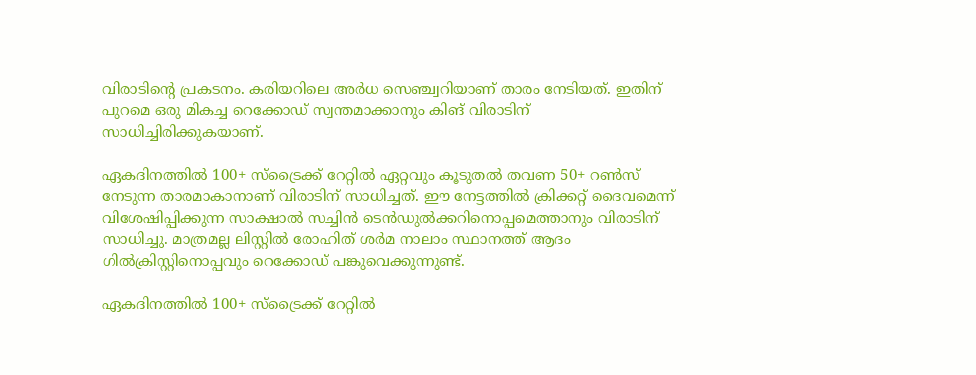വിരാടിന്റെ പ്രകടനം. കരിയറിലെ അര്‍ധ സെഞ്ച്വറിയാണ് താരം നേടിയത്. ഇതിന് പുറമെ ഒരു മികച്ച റെക്കോഡ് സ്വന്തമാക്കാനും കിങ് വിരാടിന് സാധിച്ചിരിക്കുകയാണ്.

ഏകദിനത്തില്‍ 100+ സ്‌ട്രൈക്ക് റേറ്റില്‍ ഏറ്റവും കൂടുതല്‍ തവണ 50+ റണ്‍സ് നേടുന്ന താരമാകാനാണ് വിരാടിന് സാധിച്ചത്. ഈ നേട്ടത്തില്‍ ക്രിക്കറ്റ് ദൈവമെന്ന് വിശേഷിപ്പിക്കുന്ന സാക്ഷാല്‍ സച്ചിന്‍ ടെന്‍ഡുല്‍ക്കറിനൊപ്പമെത്താനും വിരാടിന് സാധിച്ചു. മാത്രമല്ല ലിസ്റ്റില്‍ രോഹിത് ശര്‍മ നാലാം സ്ഥാനത്ത് ആദം ഗില്‍ക്രിസ്റ്റിനൊപ്പവും റെക്കോഡ് പങ്കുവെക്കുന്നുണ്ട്.

ഏകദിനത്തില്‍ 100+ സ്‌ട്രൈക്ക് റേറ്റില്‍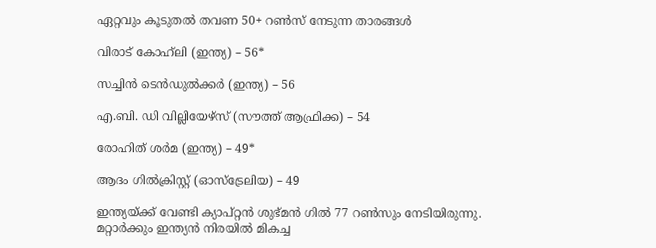ഏറ്റവും കൂടുതല്‍ തവണ 50+ റണ്‍സ് നേടുന്ന താരങ്ങള്‍

വിരാട് കോഹ്‌ലി (ഇന്ത്യ) – 56*

സച്ചിന്‍ ടെന്‍ഡുല്‍ക്കര്‍ (ഇന്ത്യ) – 56

എ.ബി. ഡി വില്ലിയേഴ്‌സ് (സൗത്ത് ആഫ്രിക്ക) – 54

രോഹിത് ശര്‍മ (ഇന്ത്യ) – 49*

ആദം ഗില്‍ക്രിസ്റ്റ് (ഓസ്‌ട്രേലിയ) – 49

ഇന്ത്യയ്ക്ക് വേണ്ടി ക്യാപ്റ്റന്‍ ശുഭ്മന്‍ ഗില്‍ 77 റണ്‍സും നേടിയിരുന്നു. മറ്റാര്‍ക്കും ഇന്ത്യന്‍ നിരയില്‍ മികച്ച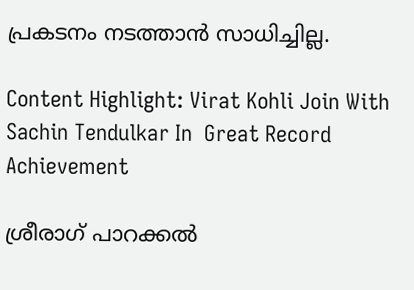പ്രകടനം നടത്താന്‍ സാധിച്ചില്ല.

Content Highlight: Virat Kohli Join With Sachin Tendulkar In  Great Record Achievement

ശ്രീരാഗ് പാറക്കല്‍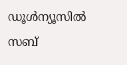ഡൂള്‍ന്യൂസില്‍ സബ്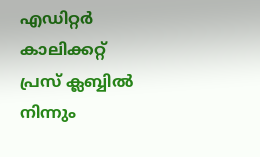എഡിറ്റര്‍ കാലിക്കറ്റ് പ്രസ് ക്ലബ്ബില്‍ നിന്നും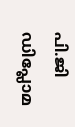പി.ജി ഡിപ്ലോമ